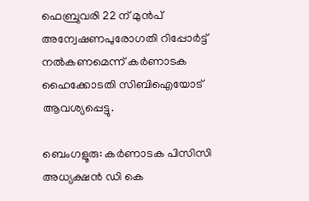ഫെബ്രുവരി 22 ന് മുൻപ് അന്വേഷണപുരോഗതി റിപ്പോർട്ട് നൽകണമെന്ന് കർണാടക ഹൈക്കോടതി സിബിഐയോട് ആവശ്യപ്പെട്ടു.

ബെംഗളൂരു: കർണാടക പിസിസി അധ്യക്ഷൻ ഡി കെ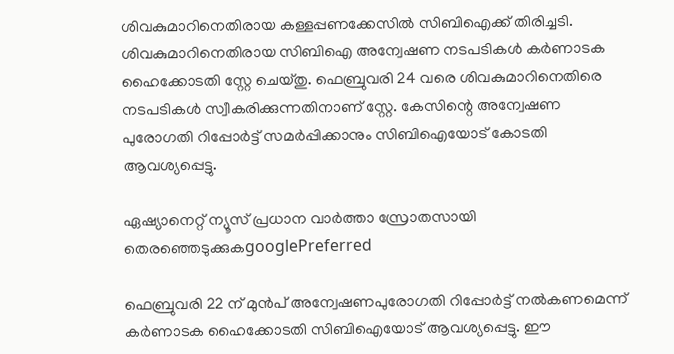ശിവകുമാറിനെതിരായ കള്ളപ്പണക്കേസിൽ സിബിഐക്ക്‌ തിരിച്ചടി. ശിവകുമാറിനെതിരായ സിബിഐ അന്വേഷണ നടപടികൾ കർണാടക ഹൈക്കോടതി സ്റ്റേ ചെയ്തു. ഫെബ്രുവരി 24 വരെ ശിവകുമാറിനെതിരെ നടപടികൾ സ്വീകരിക്കുന്നതിനാണ് സ്റ്റേ. കേസിന്റെ അന്വേഷണ പുരോഗതി റിപ്പോർട്ട് സമർപ്പിക്കാനും സിബിഐയോട് കോടതി ആവശ്യപ്പെട്ടു.

ഏഷ്യാനെറ്റ് ന്യൂസ് പ്രധാന വാർത്താ സ്രോതസായി തെരഞ്ഞെടുക്കുകgooglePreferred

ഫെബ്രുവരി 22 ന് മുൻപ് അന്വേഷണപുരോഗതി റിപ്പോർട്ട് നൽകണമെന്ന് കർണാടക ഹൈക്കോടതി സിബിഐയോട് ആവശ്യപ്പെട്ടു. ഈ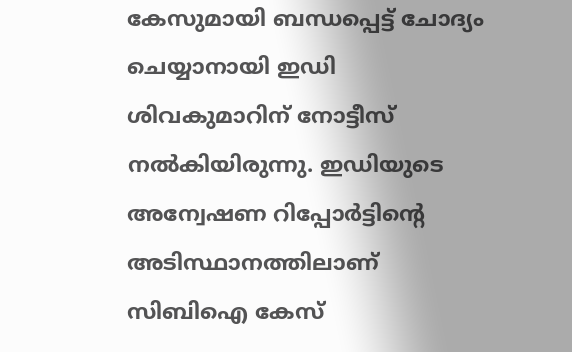കേസുമായി ബന്ധപ്പെട്ട് ചോദ്യം ചെയ്യാനായി ഇഡി ശിവകുമാറിന് നോട്ടീസ് നൽകിയിരുന്നു. ഇഡിയുടെ അന്വേഷണ റിപ്പോർട്ടിന്റെ അടിസ്ഥാനത്തിലാണ് സിബിഐ കേസ്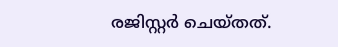രജിസ്റ്റർ ചെയ്തത്.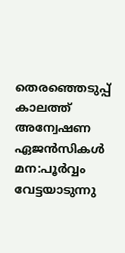തെരഞ്ഞെടുപ്പ് കാലത്ത് അന്വേഷണ ഏജൻസികൾ മന:പൂർവ്വം വേട്ടയാടുന്നു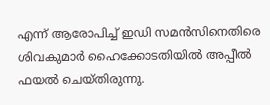എന്ന് ആരോപിച്ച് ഇഡി സമൻസിനെതിരെ ശിവകുമാർ ഹൈക്കോടതിയില്‍ അപ്പീൽ ഫയൽ ചെയ്തിരുന്നു.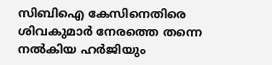സിബിഐ കേസിനെതിരെ ശിവകുമാർ നേരത്തെ തന്നെ നൽകിയ ഹർജിയും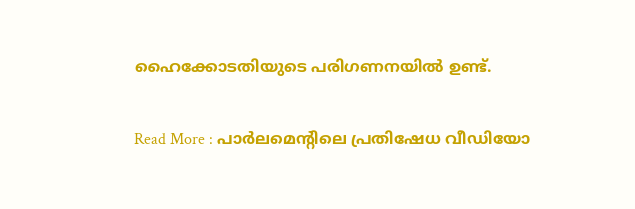ഹൈക്കോടതിയുടെ പരിഗണനയിൽ ഉണ്ട്.

Read More : പാര്‍ലമെന്‍റിലെ പ്രതിഷേധ വീഡിയോ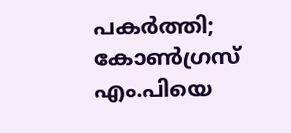പകര്‍ത്തി; കോണ്‍ഗ്രസ് എം.പിയെ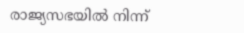രാജ്യസഭയില്‍ നിന്ന്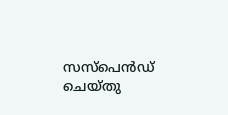സസ്‌പെന്‍ഡ് ചെയ്തു